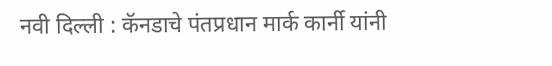नवी दिल्ली : कॅनडाचे पंतप्रधान मार्क कार्नी यांनी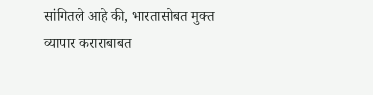सांगितले आहे की, भारतासोबत मुक्त व्यापार कराराबाबत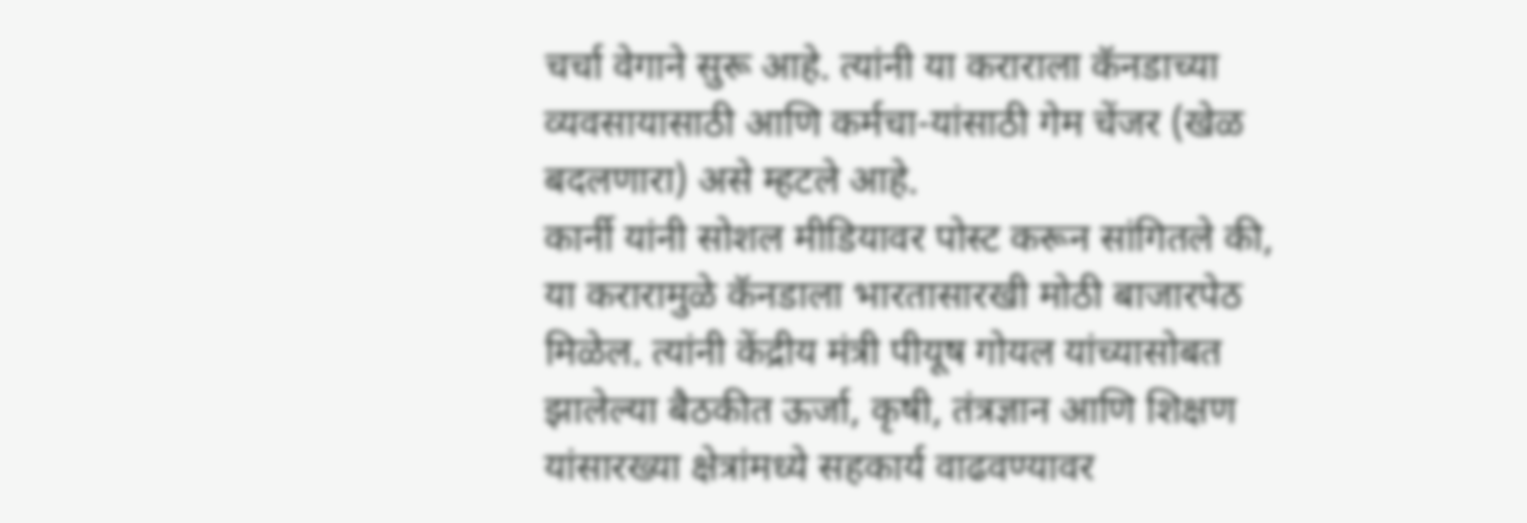चर्चा वेगाने सुरू आहे. त्यांनी या कराराला कॅनडाच्या व्यवसायासाठी आणि कर्मचा-यांसाठी गेम चेंजर (खेळ बदलणारा) असे म्हटले आहे.
कार्नी यांनी सोशल मीडियावर पोस्ट करून सांगितले की, या करारामुळे कॅनडाला भारतासारखी मोठी बाजारपेठ मिळेल. त्यांनी केंद्रीय मंत्री पीयूष गोयल यांच्यासोबत झालेल्या बैठकीत ऊर्जा, कृषी, तंत्रज्ञान आणि शिक्षण यांसारख्या क्षेत्रांमध्ये सहकार्य वाढवण्यावर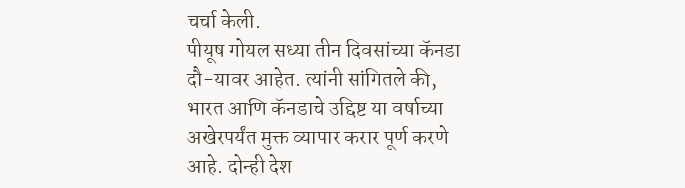चर्चा केली.
पीयूष गोयल सध्या तीन दिवसांच्या कॅनडा दौ-यावर आहेत. त्यांनी सांगितले की, भारत आणि कॅनडाचे उद्दिष्ट या वर्षाच्या अखेरपर्यंत मुक्त व्यापार करार पूर्ण करणे आहे. दोन्ही देश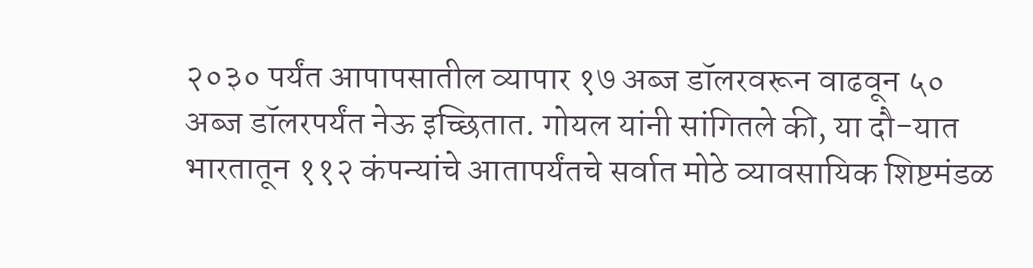२०३० पर्यंत आपापसातील व्यापार १७ अब्ज डॉलरवरून वाढवून ५० अब्ज डॉलरपर्यंत नेऊ इच्छितात. गोयल यांनी सांगितले की, या दौ-यात भारतातून ११२ कंपन्यांचे आतापर्यंतचे सर्वात मोठे व्यावसायिक शिष्टमंडळ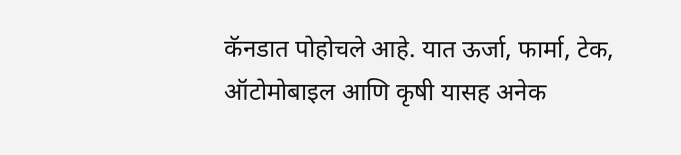कॅनडात पोहोचले आहे. यात ऊर्जा, फार्मा, टेक, ऑटोमोबाइल आणि कृषी यासह अनेक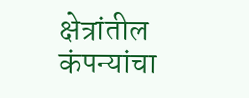क्षेत्रांतील कंपन्यांचा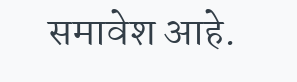समावेश आहे.